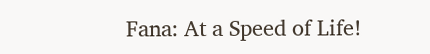Fana: At a Speed of Life!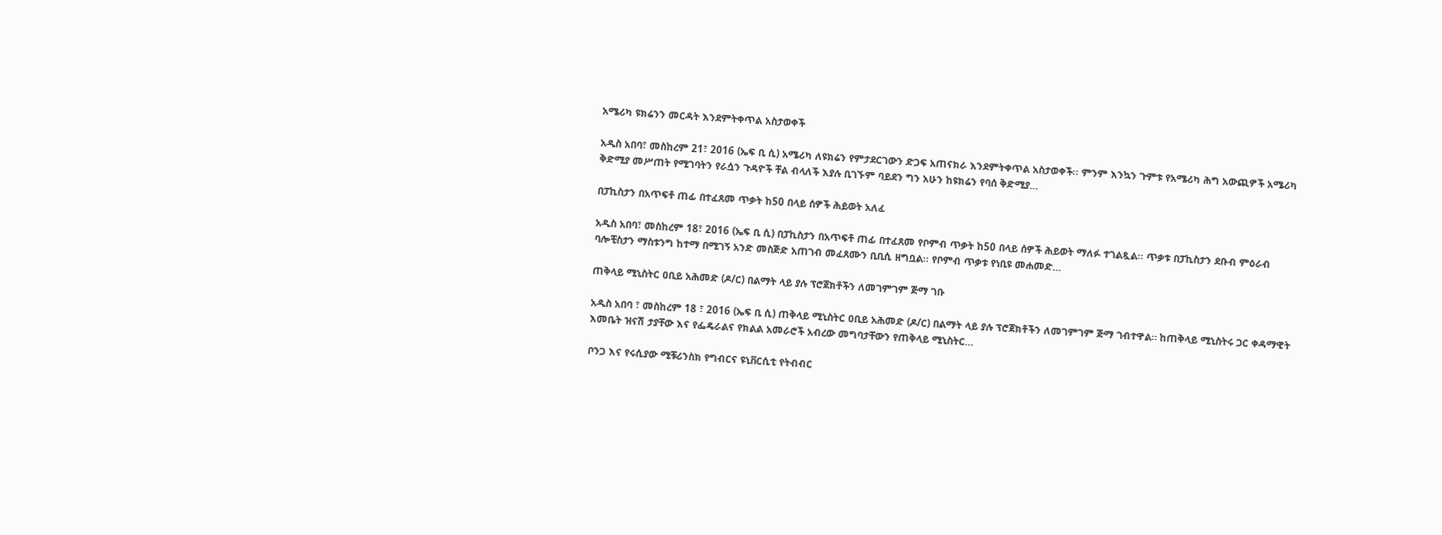አሜሪካ ዩክሬንን መርዳት እንደምትቀጥል አስታወቀች

አዲስ አበባ፣ መስከረም 21፣ 2016 (ኤፍ ቢ ሲ) አሜሪካ ለዩክሬን የምታደርገውን ድጋፍ አጠናክራ እንደምትቀጥል አስታወቀች፡፡ ምንም እንኳን ጉምቱ የአሜሪካ ሕግ አውጪዎች አሜሪካ ቅድሚያ መሥጠት የሚገባትን የራሷን ጉዳዮች ቸል ብላለች እያሉ ቢገኙም ባይደን ግን አሁን ከዩክሬን የባሰ ቅድሚያ…

በፓኪስታን በአጥፍቶ ጠፊ በተፈጸመ ጥቃት ከ50 በላይ ሰዎች ሕይወት አለፈ

አዲስ አበባ፣ መስከረም 18፣ 2016 (ኤፍ ቢ ሲ) በፓኪስታን በአጥፍቶ ጠፊ በተፈጸመ የቦምብ ጥቃት ከ50 በላይ ሰዎች ሕይወት ማለፉ ተገልጿል፡፡ ጥቃቱ በፓኪስታን ደቡብ ምዕራብ ባሎቺስታን ማስቱንግ ከተማ በሚገኝ አንድ መስጅድ አጠገብ መፈጸሙን ቢቢሲ ዘግቧል፡፡ የቦምብ ጥቃቱ የነቢዩ መሐመድ…

ጠቅላይ ሚኒስትር ዐቢይ አሕመድ (ዶ/ር) በልማት ላይ ያሉ ፕሮጀክቶችን ለመገምገም ጅማ ገቡ

አዲስ አበባ ፣ መስከረም 18 ፣ 2016 (ኤፍ ቢ ሲ) ጠቅላይ ሚኒስትር ዐቢይ አሕመድ (ዶ/ር) በልማት ላይ ያሉ ፕሮጀክቶችን ለመገምገም ጅማ ገብተዋል። ከጠቅላይ ሚኒስትሩ ጋር ቀዳማዊት እመቤት ዝናሽ ታያቸው እና የፌዴራልና የክልል አመራሮች አብረው መግባታቸውን የጠቅላይ ሚኒስትር…

ቦንጋ እና የሩሲያው ሚቹሪንስክ የግብርና ዩኒቨርሲቲ የትብብር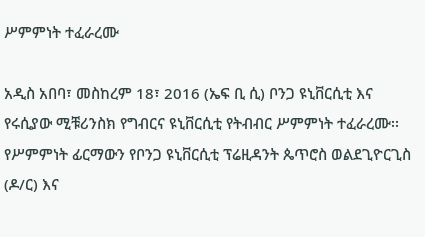ሥምምነት ተፈራረሙ

አዲስ አበባ፣ መስከረም 18፣ 2016 (ኤፍ ቢ ሲ) ቦንጋ ዩኒቨርሲቲ እና የሩሲያው ሚቹሪንስክ የግብርና ዩኒቨርሲቲ የትብብር ሥምምነት ተፈራረሙ፡፡ የሥምምነት ፊርማውን የቦንጋ ዩኒቨርሲቲ ፕሬዚዳንት ጴጥሮስ ወልደጊዮርጊስ (ዶ/ር) እና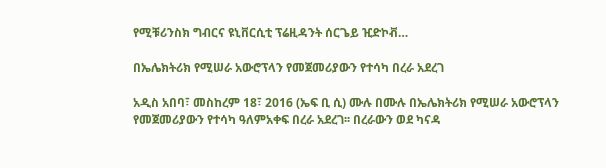የሚቹሪንስክ ግብርና ዩኒቨርሲቲ ፕሬዚዳንት ሰርጌይ ዢድኮቭ…

በኤሌክትሪክ የሚሠራ አውሮፕላን የመጀመሪያውን የተሳካ በረራ አደረገ

አዲስ አበባ፣ መስከረም 18፣ 2016 (ኤፍ ቢ ሲ) ሙሉ በሙሉ በኤሌክትሪክ የሚሠራ አውሮፕላን የመጀመሪያውን የተሳካ ዓለምአቀፍ በረራ አደረገ፡፡ በረራውን ወደ ካናዳ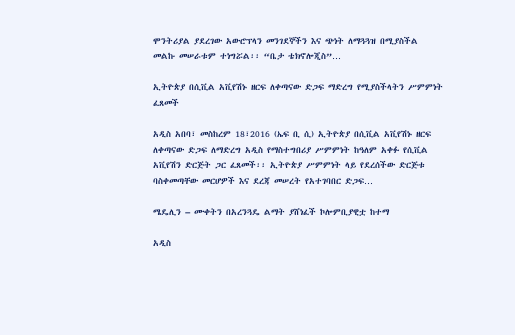ሞንትሪያል ያደረገው አውሮፕላን መንገደኞችን እና ጭነት ለማጓጓዝ በሚያስችል መልኩ መሠራቱም ተነግሯል፡፡ “ቤታ ቴክኖሎጂስ”…

ኢትዮጵያ በሲቪል አቪየሽኑ ዘርፍ ለቀጣናው ድጋፍ ማድረግ የሚያስችላትን ሥምምነት ፈጸመች

አዲስ አበባ፣ መስከረም 18፣2016 (ኤፍ ቢ ሲ) ኢትዮጵያ በሲቪል አቪየሽኑ ዘርፍ ለቀጣናው ድጋፍ ለማድረግ አዲስ የማስተግበሪያ ሥምምነት ከዓለም አቀፉ የሲቪል አቪየሽን ድርጅት ጋር ፈጸመች፡፡ ኢትዮጵያ ሥምምነት ላይ የደረሰችው ድርጅቱ ባስቀመጣቸው መርሆዎች እና ደረጃ መሠረት የአተገባበር ድጋፍ…

ሜዴሊን – ሙቀትን በአረንጓዴ ልማት ያሸነፈች ኮሎምቢያዊቷ ከተማ

አዲስ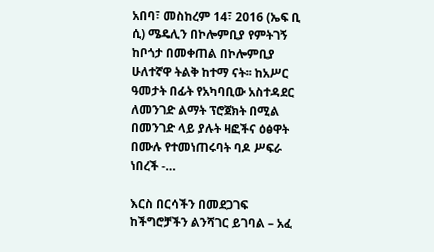አበባ፣ መስከረም 14፣ 2016 (ኤፍ ቢ ሲ) ሜዴሊን በኮሎምቢያ የምትገኝ ከቦጎታ በመቀጠል በኮሎምቢያ ሁለተኛዋ ትልቅ ከተማ ናት፡፡ ከአሥር ዓመታት በፊት የአካባቢው አስተዳደር ለመንገድ ልማት ፕሮጀክት በሚል በመንገድ ላይ ያሉት ዛፎችና ዕፅዋት በሙሉ የተመነጠሩባት ባዶ ሥፍራ ነበረች -…

እርስ በርሳችን በመደጋገፍ ከችግሮቻችን ልንሻገር ይገባል – አፈ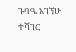ጉባዔ አገኘሁ ተሻገር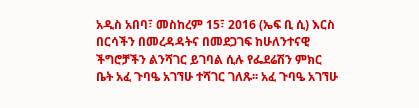አዲስ አበባ፣ መስከረም 15፣ 2016 (ኤፍ ቢ ሲ) እርስ በርሳችን በመረዳዳትና በመደጋገፍ ከሁለንተናዊ ችግሮቻችን ልንሻገር ይገባል ሲሉ የፌደሬሽን ምክር ቤት አፈ ጉባዔ አገኘሁ ተሻገር ገለጹ፡፡ አፈ ጉባዔ አገኘሁ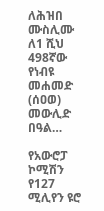ለሕዝበ ሙስሊሙ ለ1 ሺህ 498ኛው የነብዩ መሐመድ (ሰዐወ) መውሊድ በዓል…

የአውሮፓ ኮሚሽን የ127 ሚሊየን ዩሮ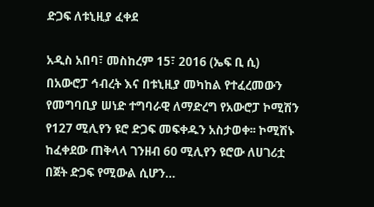ድጋፍ ለቱኒዚያ ፈቀደ

አዲስ አበባ፣ መስከረም 15፣ 2016 (ኤፍ ቢ ሲ) በአውሮፓ ኅብረት እና በቱኒዚያ መካከል የተፈረመውን የመግባቢያ ሠነድ ተግባራዊ ለማድረግ የአውሮፓ ኮሚሽን የ127 ሚሊየን ዩሮ ድጋፍ መፍቀዱን አስታወቀ፡፡ ኮሚሽኑ ከፈቀደው ጠቅላላ ገንዘብ 60 ሚሊየን ዩሮው ለሀገሪቷ በጀት ድጋፍ የሚውል ሲሆን…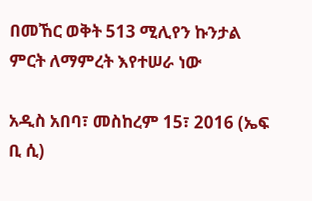በመኸር ወቅት 513 ሚሊየን ኩንታል ምርት ለማምረት እየተሠራ ነው

አዲስ አበባ፣ መስከረም 15፣ 2016 (ኤፍ ቢ ሲ)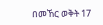በመኸር ወቅት 17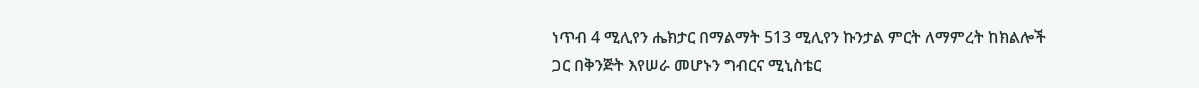ነጥብ 4 ሚሊየን ሔክታር በማልማት 513 ሚሊየን ኩንታል ምርት ለማምረት ከክልሎች ጋር በቅንጅት እየሠራ መሆኑን ግብርና ሚኒስቴር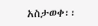አስታወቀ፡፡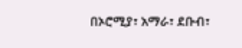በኦሮሚያ፣ አማራ፣ ደቡብ፣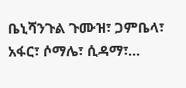ቤኒሻንጉል ጉሙዝ፣ ጋምቤላ፣ አፋር፣ ሶማሌ፣ ሲዳማ፣…